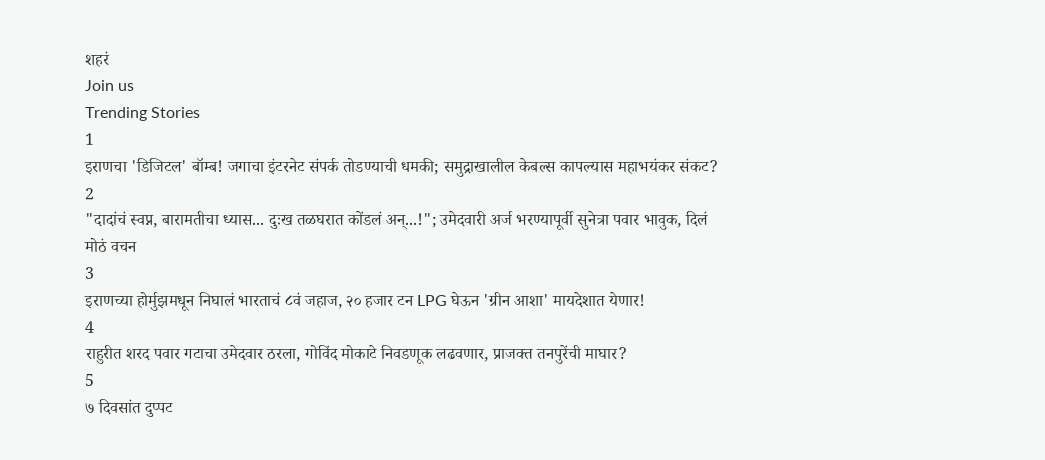शहरं
Join us
Trending Stories
1
इराणचा 'डिजिटल' बॉम्ब! जगाचा इंटरनेट संपर्क तोडण्याची धमकी; समुद्राखालील केबल्स कापल्यास महाभयंकर संकट?
2
"दादांचं स्वप्न, बारामतीचा ध्यास... दुःख तळघरात कोंडलं अन्...!"; उमेदवारी अर्ज भरण्यापूर्वी सुनेत्रा पवार भावुक, दिलं मोठं वचन
3
इराणच्या होर्मुझमधून निघालं भारताचं ८वं जहाज, २० हजार टन LPG घेऊन 'ग्रीन आशा' मायदेशात येणार!
4
राहुरीत शरद पवार गटाचा उमेदवार ठरला, गोविंद मोकाटे निवडणूक लढवणार, प्राजक्त तनपुरेंची माघार?
5
७ दिवसांत दुप्पट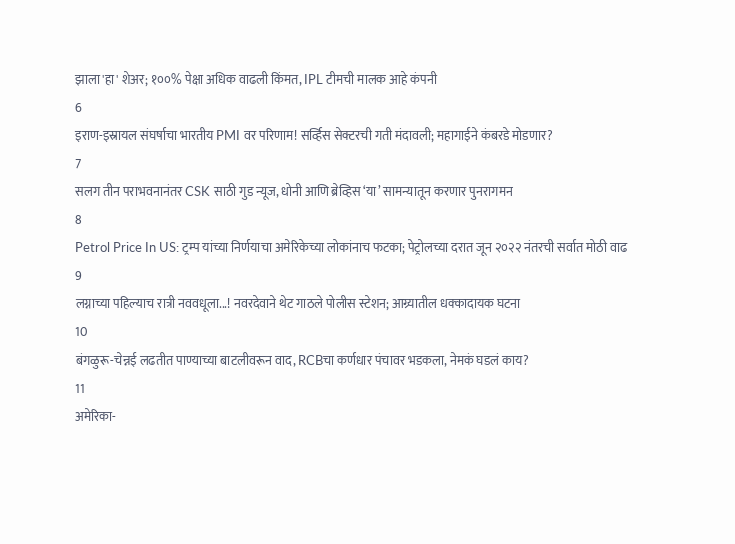झाला 'हा' शेअर; १००% पेक्षा अधिक वाढली किंमत, IPL टीमची मालक आहे कंपनी
6
इराण-इस्रायल संघर्षाचा भारतीय PMI वर परिणाम! सर्व्हिस सेक्टरची गती मंदावली; महागाईने कंबरडे मोडणार?
7
सलग तीन पराभवनानंतर CSK साठी गुड न्यूज, धोनी आणि ब्रेव्हिस ‘या’ सामन्यातून करणार पुनरागमन
8
Petrol Price In US: ट्रम्प यांच्या निर्णयाचा अमेरिकेच्या लोकांनाच फटका; पेट्रोलच्या दरात जून २०२२ नंतरची सर्वात मोठी वाढ
9
लग्नाच्या पहिल्याच रात्री नववधूला...! नवरदेवाने थेट गाठले पोलीस स्टेशन; आग्र्यातील धक्कादायक घटना
10
बंगळुरू-चेन्नई लढतीत पाण्याच्या बाटलीवरून वाद, RCBचा कर्णधार पंचावर भडकला, नेमकं घडलं काय?
11
अमेरिका-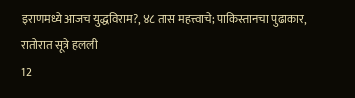इराणमध्ये आजच युद्धविराम?, ४८ तास महत्त्वाचे; पाकिस्तानचा पुढाकार, रातोरात सूत्रे हलली
12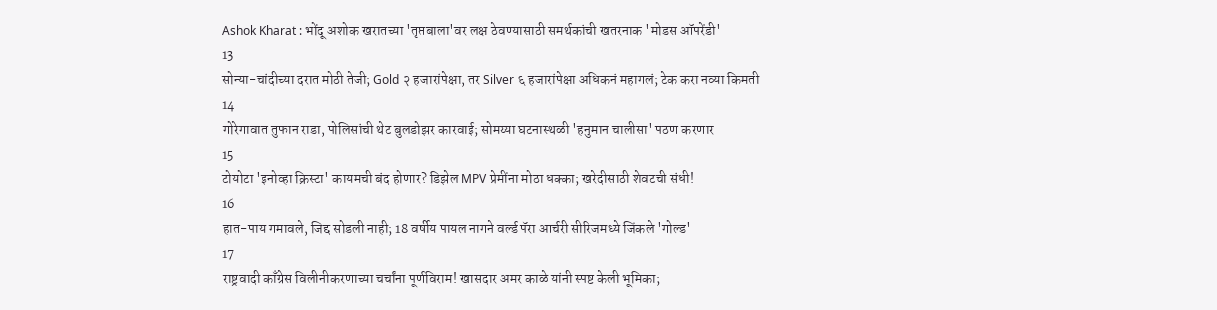Ashok Kharat : भोंदू अशोक खरातच्या 'तृप्तबाला'वर लक्ष ठेवण्यासाठी समर्थकांची खतरनाक 'मोडस ऑपरेंडी'
13
सोन्या-चांदीच्या दरात मोठी तेजी; Gold २ हजारांपेक्षा, तर Silver ६ हजारांपेक्षा अधिकनं महागलं; टेक करा नव्या किमती
14
गोरेगावात तुफान राडा, पोलिसांची थेट बुलडोझर कारवाई; सोमय्या घटनास्थळी 'हनुमान चालीसा' पठण करणार
15
टोयोटा 'इनोव्हा क्रिस्टा' कायमची बंद होणार? डिझेल MPV प्रेमींना मोठा धक्का; खरेदीसाठी शेवटची संधी!
16
हात-पाय गमावले, जिद्द सोडली नाही; 18 वर्षीय पायल नागने वर्ल्ड पॅरा आर्चरी सीरिजमध्ये जिंकले 'गोल्ड'
17
राष्ट्रवादी काँग्रेस विलीनीकरणाच्या चर्चांना पूर्णविराम! खासदार अमर काळे यांनी स्पष्ट केली भूमिका;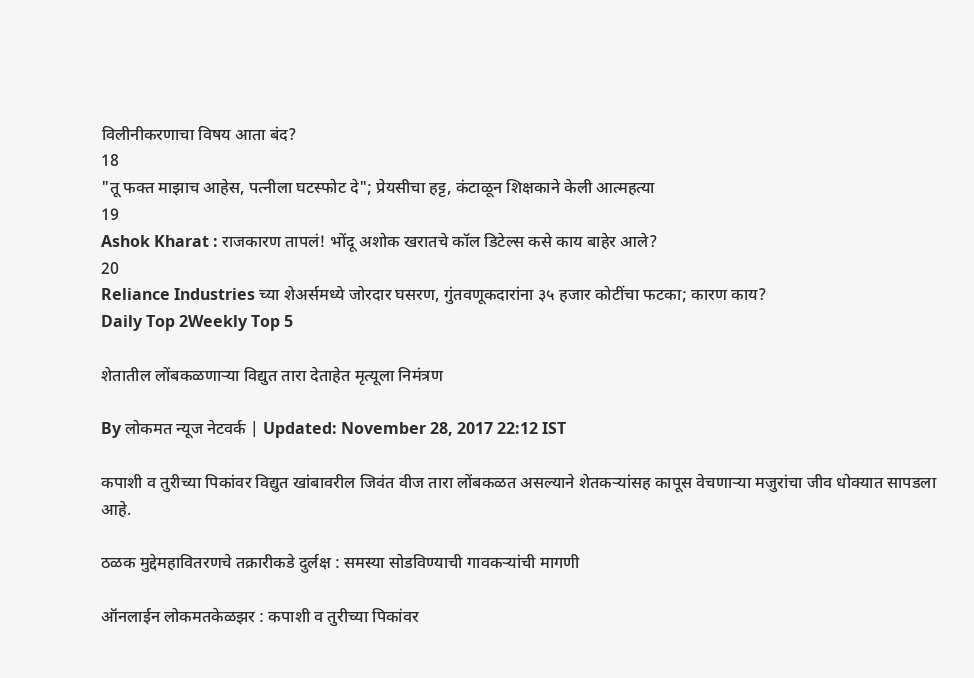विलीनीकरणाचा विषय आता बंद?
18
"तू फक्त माझाच आहेस, पत्नीला घटस्फोट दे"; प्रेयसीचा हट्ट, कंटाळून शिक्षकाने केली आत्महत्या
19
Ashok Kharat : राजकारण तापलं! भोंदू अशोक खरातचे कॉल डिटेल्स कसे काय बाहेर आले?
20
Reliance Industries च्या शेअर्समध्ये जोरदार घसरण, गुंतवणूकदारांना ३५ हजार कोटींचा फटका; कारण काय?
Daily Top 2Weekly Top 5

शेतातील लोंबकळणाऱ्या विद्युत तारा देताहेत मृत्यूला निमंत्रण

By लोकमत न्यूज नेटवर्क | Updated: November 28, 2017 22:12 IST

कपाशी व तुरीच्या पिकांवर विद्युत खांबावरील जिवंत वीज तारा लोंबकळत असल्याने शेतकऱ्यांसह कापूस वेचणाऱ्या मजुरांचा जीव धोक्यात सापडला आहे.

ठळक मुद्देमहावितरणचे तक्रारीकडे दुर्लक्ष : समस्या सोडविण्याची गावकऱ्यांची मागणी

ऑनलाईन लोकमतकेळझर : कपाशी व तुरीच्या पिकांवर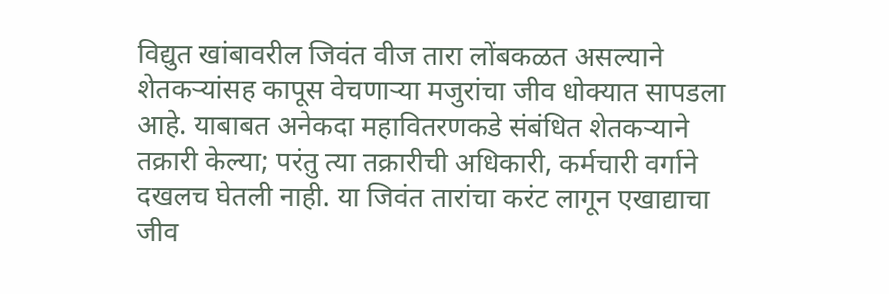विद्युत खांबावरील जिवंत वीज तारा लोंबकळत असल्याने शेतकऱ्यांसह कापूस वेचणाऱ्या मजुरांचा जीव धोक्यात सापडला आहे. याबाबत अनेकदा महावितरणकडे संबंधित शेतकऱ्याने तक्रारी केल्या; परंतु त्या तक्रारीची अधिकारी, कर्मचारी वर्गाने दखलच घेतली नाही. या जिवंत तारांचा करंट लागून एखाद्याचा जीव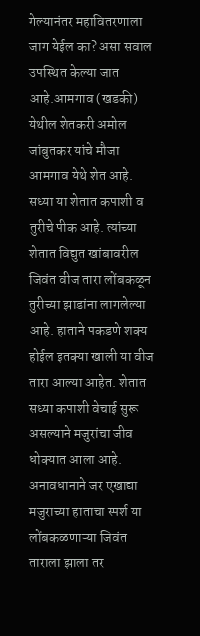गेल्यानंतर महावितरणाला जाग येईल का? असा सवाल उपस्थित केल्या जात आहे.आमगाव (खडकी) येथील शेतकरी अमोल जांबुतकर यांचे मौजा आमगाव येथे शेत आहे. सध्या या शेतात कपाशी व तुरीचे पीक आहे. त्यांच्या शेतात विद्युत खांबावरील जिवंत वीज तारा लोंबकळून तुरीच्या झाडांना लागलेल्या आहे. हाताने पकडणे शक्य होईल इतक्या खाली या वीज तारा आल्या आहेत. शेतात सध्या कपाशी वेचाई सुरू असल्याने मजुरांचा जीव धोक्यात आला आहे. अनावधानाने जर एखाद्या मजुराच्या हाताचा स्पर्श या लोंबकळणाऱ्या जिवंत ताराला झाला तर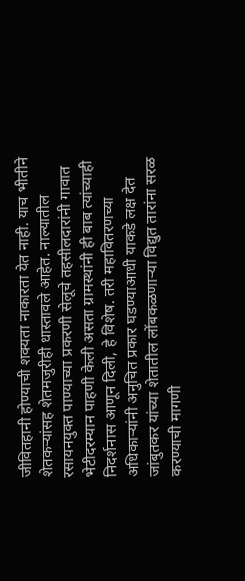जीवितहानी होण्याची शक्यता नाकारता येत नाही. याच भीतीने शेतकऱ्यांसह शेतमजुरीही धास्तावले आहेत. नाल्यातील रसायनयुक्त पाण्याच्या प्रकरणी सेलूचे तहसीलदारांनी गावात भेटीदरम्यान पाहणी केली असता ग्रामस्थांनी ही बाब त्यांच्याही निदर्शनास आणून दिली, हे विशेष. तरी महावितरणच्या अधिकाऱ्यांनी अनुचित प्रकार घडण्याआधी याकडे लक्ष देत जांबुतकर यांच्या शेतातील लोंबकळणाऱ्या विद्युत तारांना सरळ करण्याची मागणी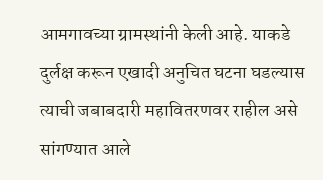आमगावच्या ग्रामस्थांनी केली आहे. याकडे दुर्लक्ष करून एखादी अनुचित घटना घडल्यास त्याची जबाबदारी महावितरणवर राहील असे सांगण्यात आले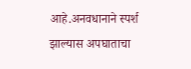आहे.अनवधानाने स्पर्श झाल्यास अपघाताचा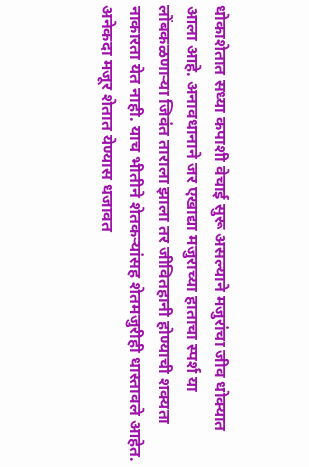धोकाशेतात सध्या कपाशी वेचाई सुरू असल्याने मजुरांचा जीव धोक्यात आला आहे. अनावधानाने जर एखाद्या मजुराच्या हाताचा स्पर्श या लोंबकळणाऱ्या जिवंत ताराला झाला तर जीवितहानी होण्याची शक्यता नाकारता येत नाही. याच भीतीने शेतकऱ्यांसह शेतमजुरीही धास्तावले आहेत. अनेकदा मजूर शेतात येण्यास धजावत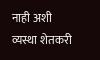नाही अशी व्यस्था शेतकरी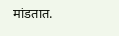मांडतात.